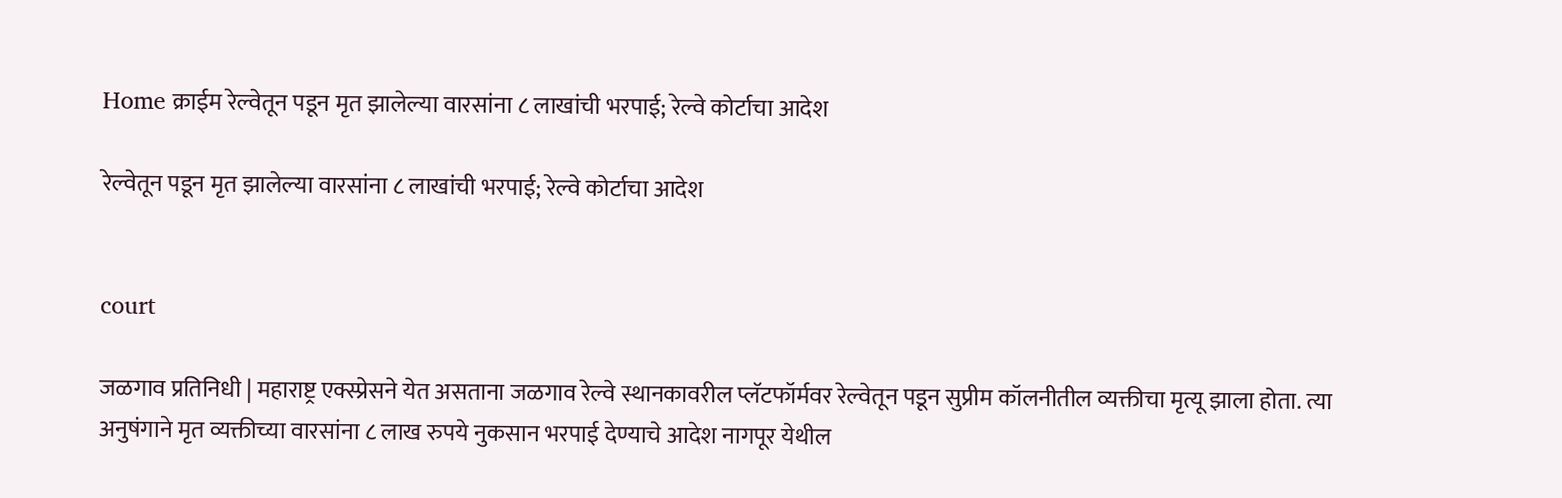Home क्राईम रेल्वेतून पडून मृत झालेल्या वारसांना ८ लाखांची भरपाई; रेल्वे कोर्टाचा आदेश

रेल्वेतून पडून मृत झालेल्या वारसांना ८ लाखांची भरपाई; रेल्वे कोर्टाचा आदेश


court

जळगाव प्रतिनिधी | महाराष्ट्र एक्स्प्रेसने येत असताना जळगाव रेल्वे स्थानकावरील प्लॅटफॉर्मवर रेल्वेतून पडून सुप्रीम कॉलनीतील व्यक्तीचा मृत्यू झाला होता. त्या अनुषंगाने मृत व्यक्तीच्या वारसांना ८ लाख रुपये नुकसान भरपाई देण्याचे आदेश नागपूर येथील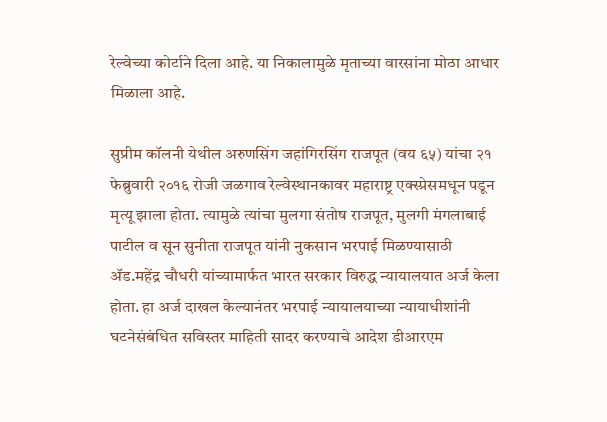रेल्वेच्या कोर्टाने दिला आहे. या निकालामुळे मृताच्या वारसांना मोठा आधार मिळाला आहे.

सुप्रीम कॉलनी येथील अरुणसिंग जहांगिरसिंग राजपूत (वय ६५) यांचा २१ फेब्रुवारी २०१६ रोजी जळगाव रेल्वेस्थानकावर महाराष्ट्र एक्स्प्रेसमधून पडून मृत्यू झाला होता. त्यामुळे त्यांचा मुलगा संतोष राजपूत, मुलगी मंगलाबाई पाटील व सून सुनीता राजपूत यांनी नुकसान भरपाई मिळण्यासाठी ॲड.महेंद्र चौधरी यांच्यामार्फत भारत सरकार विरुद्ध न्यायालयात अर्ज केला होता. हा अर्ज दाखल केल्यानंतर भरपाई न्यायालयाच्या न्यायाधीशांनी घटनेसंबंधित सविस्तर माहिती सादर करण्याचे आदेश डीआरएम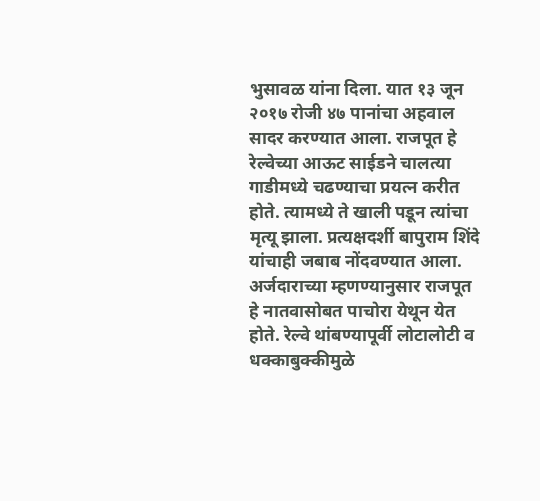भुसावळ यांना दिला. यात १३ जून २०१७ रोजी ४७ पानांचा अहवाल सादर करण्यात आला. राजपूत हे रेल्वेच्या आऊट साईडने चालत्या गाडीमध्ये चढण्याचा प्रयत्न करीत होते. त्यामध्ये ते खाली पडून त्यांचा मृत्यू झाला. प्रत्यक्षदर्शी बापुराम शिंदे यांचाही जबाब नोंदवण्यात आला. अर्जदाराच्या म्हणण्यानुसार राजपूत हे नातवासोबत पाचोरा येथून येत होते. रेल्वे थांबण्यापूर्वी लोटालोटी व धक्काबुक्कीमुळे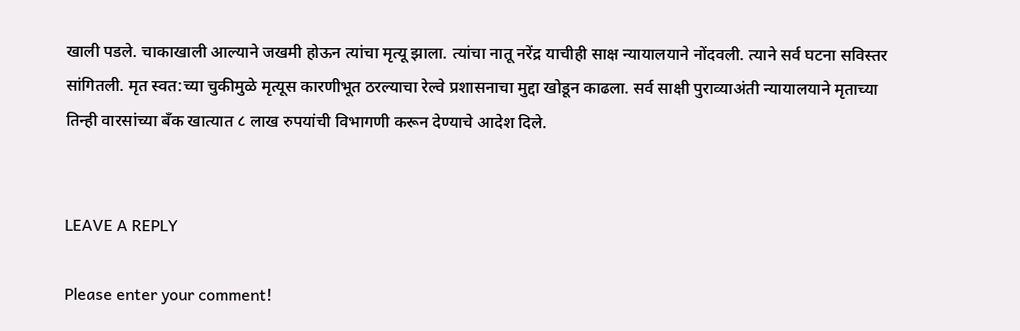खाली पडले. चाकाखाली आल्याने जखमी होऊन त्यांचा मृत्यू झाला. त्यांचा नातू नरेंद्र याचीही साक्ष न्यायालयाने नोंदवली. त्याने सर्व घटना सविस्तर सांगितली. मृत स्वत:च्या चुकीमुळे मृत्यूस कारणीभूत ठरल्याचा रेल्वे प्रशासनाचा मुद्दा खोडून काढला. सर्व साक्षी पुराव्याअंती न्यायालयाने मृताच्या तिन्ही वारसांच्या बँक खात्यात ८ लाख रुपयांची विभागणी करून देण्याचे आदेश दिले.


LEAVE A REPLY

Please enter your comment!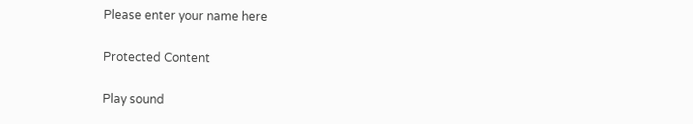Please enter your name here

Protected Content

Play sound